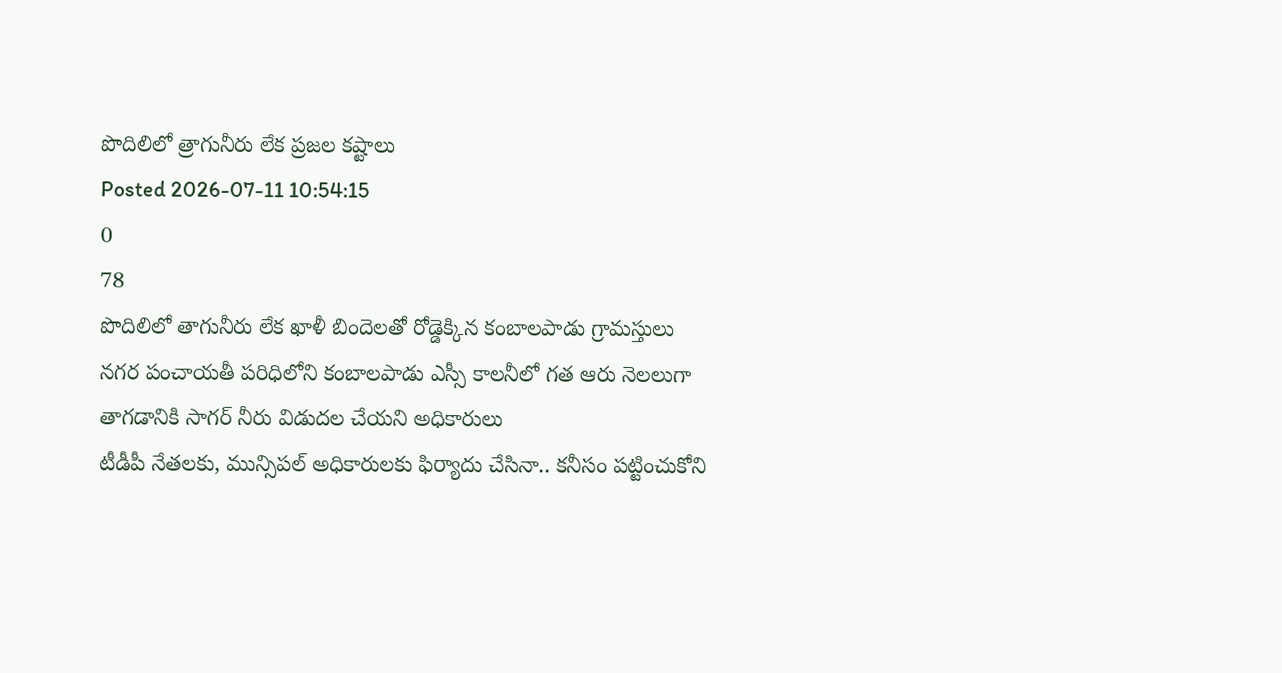పొదిలిలో త్రాగునీరు లేక ప్రజల కష్టాలు
Posted 2026-07-11 10:54:15
0
78
పొదిలిలో తాగునీరు లేక ఖాళీ బిందెలతో రోడ్డెక్కిన కంబాలపాడు గ్రామస్తులు
నగర పంచాయతీ పరిధిలోని కంబాలపాడు ఎస్సీ కాలనీలో గత ఆరు నెలలుగా తాగడానికి సాగర్ నీరు విడుదల చేయని అధికారులు
టీడీపీ నేతలకు, మున్సిపల్ అధికారులకు ఫిర్యాదు చేసినా.. కనీసం పట్టించుకోని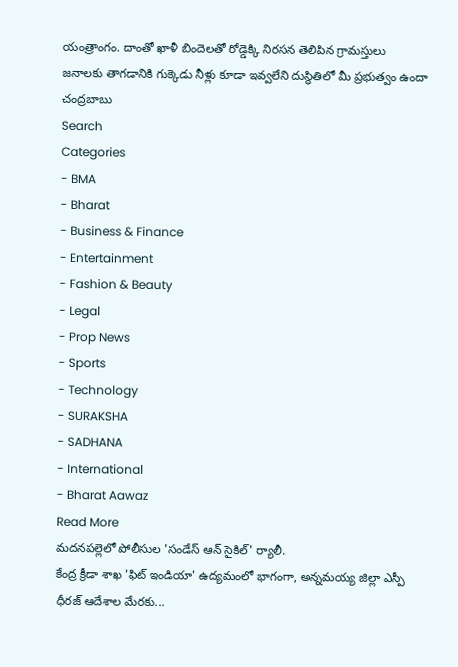యంత్రాంగం. దాంతో ఖాళీ బిందెలతో రోడ్డెక్కి నిరసన తెలిపిన గ్రామస్తులు
జనాలకు తాగడానికి గుక్కెడు నీళ్లు కూడా ఇవ్వలేని దుస్థితిలో మీ ప్రభుత్వం ఉందా చంద్రబాబు
Search
Categories
- BMA
- Bharat
- Business & Finance
- Entertainment
- Fashion & Beauty
- Legal
- Prop News
- Sports
- Technology
- SURAKSHA
- SADHANA
- International
- Bharat Aawaz
Read More
మదనపల్లెలో పోలీసుల 'సండేస్ ఆన్ సైకిల్' ర్యాలీ.
కేంద్ర క్రీడా శాఖ 'ఫిట్ ఇండియా' ఉద్యమంలో భాగంగా, అన్నమయ్య జిల్లా ఎస్పీ ధీరజ్ ఆదేశాల మేరకు...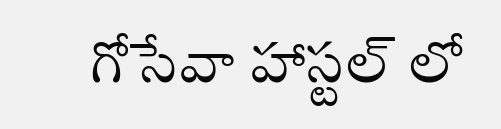గోసేవా హాస్టల్ లో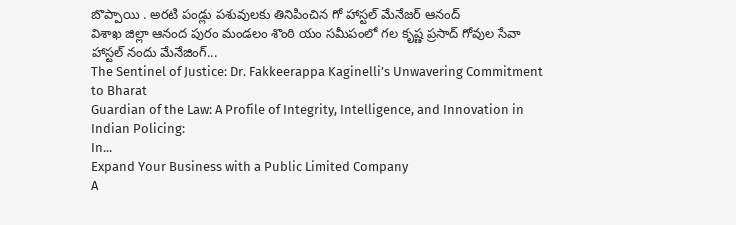బొప్పాయి . అరటి పండ్లు పశువులకు తినిపించిన గో హాస్టల్ మేనేజర్ ఆనంద్
విశాఖ జిల్లా ఆనంద పురం మండలం శొంఠి యం సమీపంలో గల కృష్ణ ప్రసాద్ గోవుల సేవా హాస్టల్ నందు మేనేజింగ్...
The Sentinel of Justice: Dr. Fakkeerappa Kaginelli’s Unwavering Commitment to Bharat
Guardian of the Law: A Profile of Integrity, Intelligence, and Innovation in Indian Policing:
In...
Expand Your Business with a Public Limited Company
A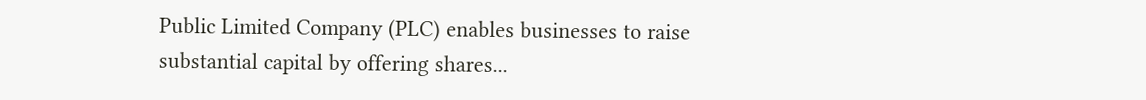Public Limited Company (PLC) enables businesses to raise substantial capital by offering shares...